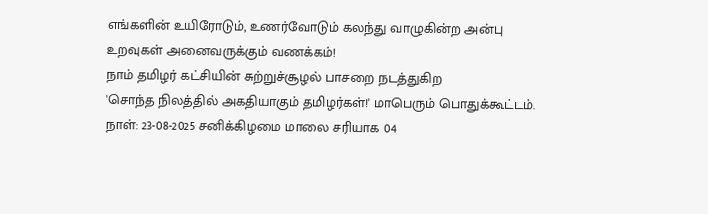எங்களின் உயிரோடும், உணர்வோடும் கலந்து வாழுகின்ற அன்பு உறவுகள் அனைவருக்கும் வணக்கம்!
நாம் தமிழர் கட்சியின் சுற்றுச்சூழல் பாசறை நடத்துகிற
'சொந்த நிலத்தில் அகதியாகும் தமிழர்கள்!' மாபெரும் பொதுக்கூட்டம்.
நாள்: 23-08-2025 சனிக்கிழமை மாலை சரியாக 04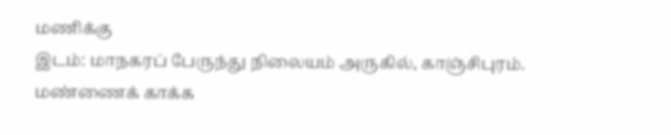மணிக்கு
இடம்: மாநகரப் பேருந்து நிலையம் அருகில், காஞ்சிபுரம்.
மண்ணைக் காக்க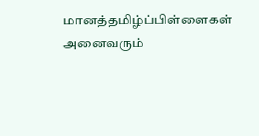மானத்தமிழ்ப்பிள்ளைகள் அனைவரும்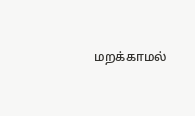மறக்காமல்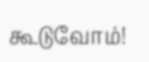கூடுவோம்!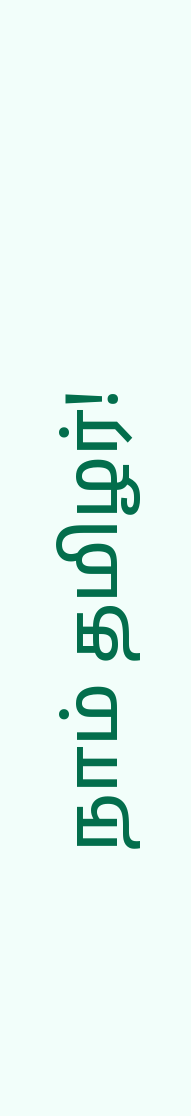நாம் தமிழர்!